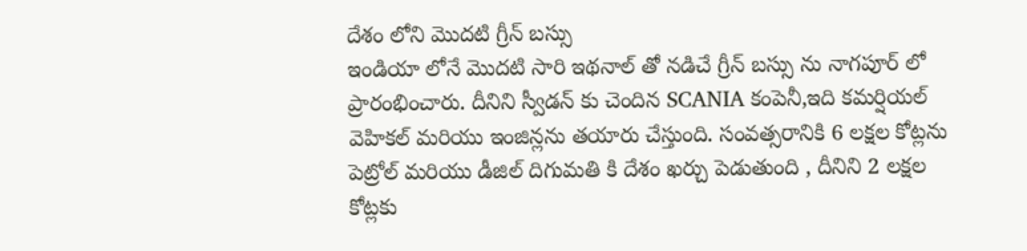దేశం లోని మొదటి గ్రీన్ బస్సు
ఇండియా లోనే మొదటి సారి ఇథనాల్ తో నడిచే గ్రీన్ బస్సు ను నాగపూర్ లో ప్రారంభించారు. దీనిని స్వీడన్ కు చెందిన SCANIA కంపెనీ,ఇది కమర్షియల్ వెహికల్ మరియు ఇంజిన్లను తయారు చేస్తుంది. సంవత్సరానికి 6 లక్షల కోట్లను పెట్రోల్ మరియు డీజిల్ దిగుమతి కి దేశం ఖర్చు పెడుతుంది , దీనిని 2 లక్షల కోట్లకు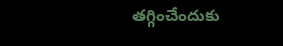తగ్గించేందుకు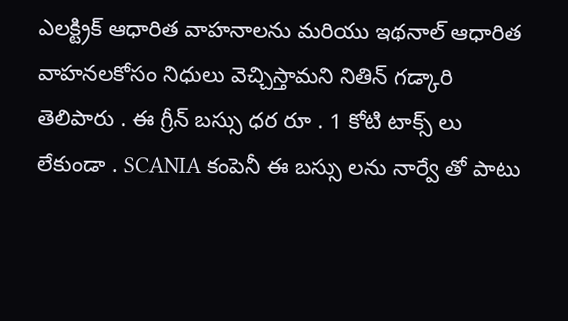ఎలక్ట్రిక్ ఆధారిత వాహనాలను మరియు ఇథనాల్ ఆధారిత వాహనలకోసం నిధులు వెచ్చిస్తామని నితిన్ గడ్కారి తెలిపారు . ఈ గ్రీన్ బస్సు ధర రూ . 1 కోటి టాక్స్ లు లేకుండా . SCANIA కంపెనీ ఈ బస్సు లను నార్వే తో పాటు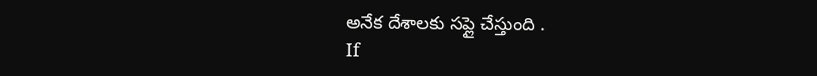అనేక దేశాలకు సప్లై చేస్తుంది .
If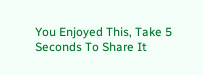You Enjoyed This, Take 5 Seconds To Share It